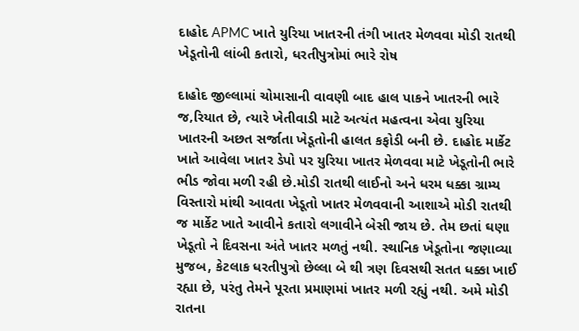દાહોદ APMC ખાતે યુરિયા ખાતરની તંગી ખાતર મેળવવા મોડી રાતથી ખેડૂતોની લાંબી કતારો, ધરતીપુત્રોમાં ભારે રોષ

દાહોદ જીલ્લામાં ચોમાસાની વાવણી બાદ હાલ પાકને ખાતરની ભારે જ‚રિયાત છે, ત્યારે ખેતીવાડી માટે અત્યંત મહત્વના એવા યુરિયા ખાતરની અછત સર્જાતા ખેડૂતોની હાલત કફોડી બની છે. દાહોદ માર્કેટ ખાતે આવેલા ખાતર ડેપો પર યુરિયા ખાતર મેળવવા માટે ખેડૂતોની ભારે ભીડ જોવા મળી રહી છે.મોડી રાતથી લાઈનો અને ધરમ ધક્કા ગ્રામ્ય વિસ્તારો માંથી આવતા ખેડૂતો ખાતર મેળવવાની આશાએ મોડી રાતથી જ માર્કેટ ખાતે આવીને કતારો લગાવીને બેસી જાય છે. તેમ છતાં ઘણા ખેડૂતો ને દિવસના અંતે ખાતર મળતું નથી. સ્થાનિક ખેડૂતોના જણાવ્યા મુજબ, કેટલાક ધરતીપુત્રો છેલ્લા બે થી ત્રણ દિવસથી સતત ધક્કા ખાઈ રહ્યા છે, પરંતુ તેમને પૂરતા પ્રમાણમાં ખાતર મળી રહ્યું નથી. અમે મોડી રાતના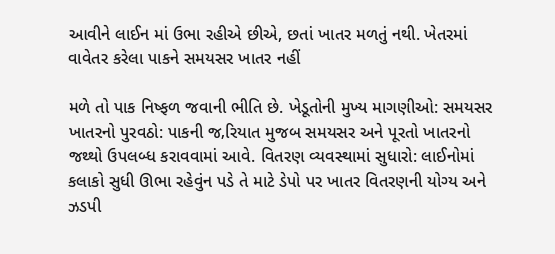આવીને લાઈન માં ઉભા રહીએ છીએ, છતાં ખાતર મળતું નથી. ખેતરમાં વાવેતર કરેલા પાકને સમયસર ખાતર નહીં

મળે તો પાક નિષ્ફળ જવાની ભીતિ છે. ખેડૂતોની મુખ્ય માગણીઓ: સમયસર ખાતરનો પુરવઠો: પાકની જ‚રિયાત મુજબ સમયસર અને પૂરતો ખાતરનો જથ્થો ઉપલબ્ધ કરાવવામાં આવે. વિતરણ વ્યવસ્થામાં સુધારો: લાઈનોમાં કલાકો સુધી ઊભા રહેવુંન પડે તે માટે ડેપો પર ખાતર વિતરણની યોગ્ય અને ઝડપી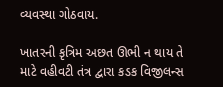વ્યવસ્થા ગોઠવાય.

ખાતરની કૃત્રિમ અછત ઊભી ન થાય તે માટે વહીવટી તંત્ર દ્વારા કડક વિજીલન્સ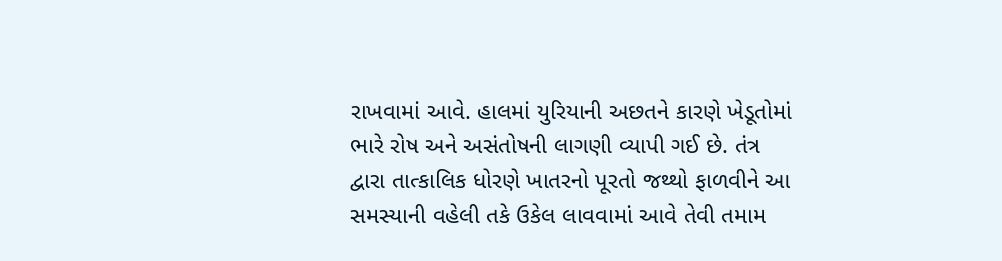રાખવામાં આવે. હાલમાં યુરિયાની અછતને કારણે ખેડૂતોમાં ભારે રોષ અને અસંતોષની લાગણી વ્યાપી ગઈ છે. તંત્ર દ્વારા તાત્કાલિક ધોરણે ખાતરનો પૂરતો જથ્થો ફાળવીને આ સમસ્યાની વહેલી તકે ઉકેલ લાવવામાં આવે તેવી તમામ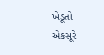ખેડૂતો એકસૂરે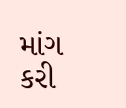માંગ કરી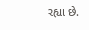રહ્યા છે.